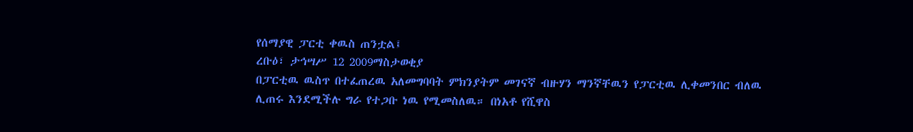የሰማያዊ ፓርቲ ቀዉስ ጠንቷል፤
ረቡዕ፣ ታኅሣሥ 12 2009ማስታወቂያ
በፓርቲዉ ዉስጥ በተፈጠረዉ አለመግባባት ምክንያትም መገናኛ ብዙሃን ማንኛቸዉን የፓርቲዉ ሊቀመንበር ብለዉ ሊጠሩ እንደሚችሉ ግራ የተጋቡ ነዉ የሚመስለዉ። በነአቶ የሺዋስ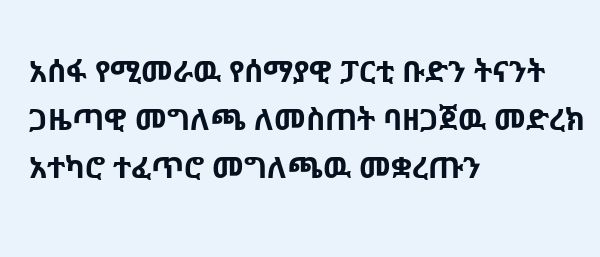አሰፋ የሚመራዉ የሰማያዊ ፓርቲ ቡድን ትናንት ጋዜጣዊ መግለጫ ለመስጠት ባዘጋጀዉ መድረክ አተካሮ ተፈጥሮ መግለጫዉ መቋረጡን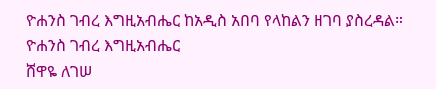ዮሐንስ ገብረ እግዚአብሔር ከአዲስ አበባ የላከልን ዘገባ ያስረዳል።
ዮሐንስ ገብረ እግዚአብሔር
ሸዋዬ ለገሠ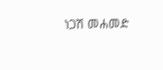ነጋሽ መሐመድ